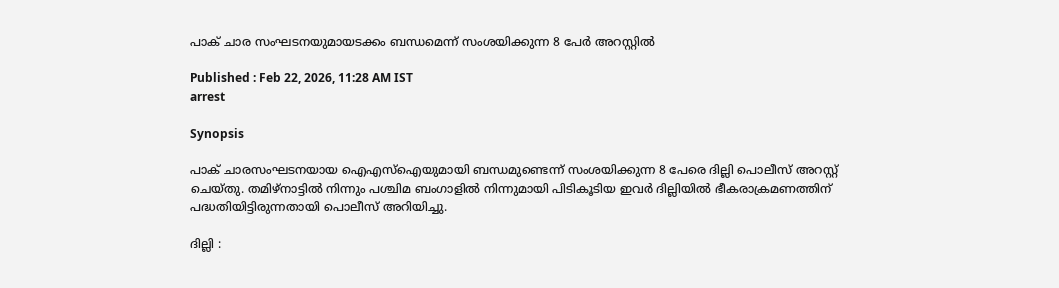പാക് ചാര സംഘടനയുമായടക്കം ബന്ധമെന്ന് സംശയിക്കുന്ന 8 പേർ അറസ്റ്റിൽ

Published : Feb 22, 2026, 11:28 AM IST
arrest

Synopsis

പാക് ചാരസംഘടനയായ ഐഎസ്ഐയുമായി ബന്ധമുണ്ടെന്ന് സംശയിക്കുന്ന 8 പേരെ ദില്ലി പൊലീസ് അറസ്റ്റ് ചെയ്തു. തമിഴ്നാട്ടിൽ നിന്നും പശ്ചിമ ബംഗാളിൽ നിന്നുമായി പിടികൂടിയ ഇവർ ദില്ലിയിൽ ഭീകരാക്രമണത്തിന് പദ്ധതിയിട്ടിരുന്നതായി പൊലീസ് അറിയിച്ചു.

ദില്ലി :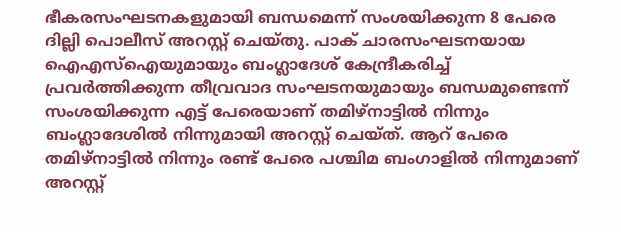ഭീകരസംഘടനകളുമായി ബന്ധമെന്ന് സംശയിക്കുന്ന 8 പേരെ ദില്ലി പൊലീസ് അറസ്റ്റ് ചെയ്തു. പാക് ചാരസംഘടനയായ ഐഎസ്ഐയുമായും ബംഗ്ലാദേശ് കേന്ദ്രീകരിച്ച് പ്രവർത്തിക്കുന്ന തീവ്രവാദ സംഘടനയുമായും ബന്ധമുണ്ടെന്ന് സംശയിക്കുന്ന എട്ട് പേരെയാണ് തമിഴ്നാട്ടിൽ നിന്നും ബംഗ്ലാദേശിൽ നിന്നുമായി അറസ്റ്റ് ചെയ്ത്. ആറ് പേരെ തമിഴ്നാട്ടിൽ നിന്നും രണ്ട് പേരെ പശ്ചിമ ബംഗാളിൽ നിന്നുമാണ് അറസ്റ്റ്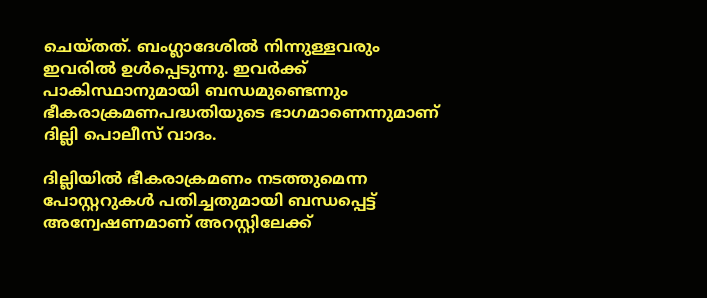ചെയ്തത്. ബംഗ്ലാദേശിൽ നിന്നുള്ളവരും ഇവരിൽ ഉൾപ്പെടുന്നു. ഇവർക്ക് പാകിസ്ഥാനുമായി ബന്ധമുണ്ടെന്നും ഭീകരാക്രമണപദ്ധതിയുടെ ഭാഗമാണെന്നുമാണ് ദില്ലി പൊലീസ് വാദം.

ദില്ലിയിൽ ഭീകരാക്രമണം നടത്തുമെന്ന പോസ്റ്ററുകൾ പതിച്ചതുമായി ബന്ധപ്പെട്ട് അന്വേഷണമാണ് അറസ്റ്റിലേക്ക്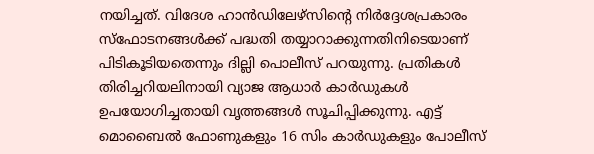നയിച്ചത്. വിദേശ ഹാൻഡിലേഴ്സിന്റെ നിർദ്ദേശപ്രകാരം സ്ഫോടനങ്ങൾക്ക് പദ്ധതി തയ്യാറാക്കുന്നതിനിടെയാണ് പിടികൂടിയതെന്നും ദില്ലി പൊലീസ് പറയുന്നു. പ്രതികൾ തിരിച്ചറിയലിനായി വ്യാജ ആധാർ കാർഡുകൾ ഉപയോഗിച്ചതായി വൃത്തങ്ങൾ സൂചിപ്പിക്കുന്നു. എട്ട് മൊബൈൽ ഫോണുകളും 16 സിം കാർഡുകളും പോലീസ്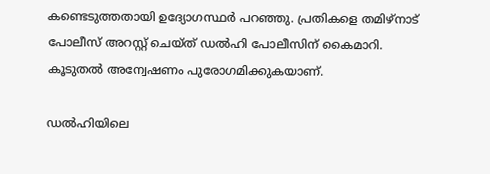കണ്ടെടുത്തതായി ഉദ്യോഗസ്ഥർ പറഞ്ഞു. പ്രതികളെ തമിഴ്‌നാട് പോലീസ് അറസ്റ്റ് ചെയ്ത് ഡൽഹി പോലീസിന് കൈമാറി. കൂടുതൽ അന്വേഷണം പുരോഗമിക്കുകയാണ്.

ഡൽഹിയിലെ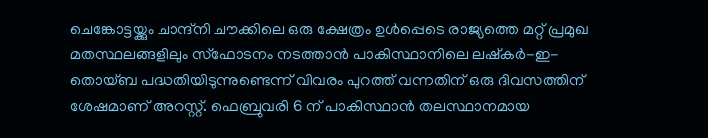ചെങ്കോട്ടയ്ക്കും ചാന്ദ്‌നി ചൗക്കിലെ ഒരു ക്ഷേത്രം ഉൾപ്പെടെ രാജ്യത്തെ മറ്റ് പ്രമുഖ മതസ്ഥലങ്ങളിലും സ്ഫോടനം നടത്താൻ പാകിസ്ഥാനിലെ ലഷ്‌കർ-ഇ-തൊയ്ബ പദ്ധതിയിടുന്നുണ്ടെന്ന് വിവരം പുറത്ത് വന്നതിന് ഒരു ദിവസത്തിന് ശേഷമാണ് അറസ്റ്റ്. ഫെബ്രുവരി 6 ന് പാകിസ്ഥാൻ തലസ്ഥാനമായ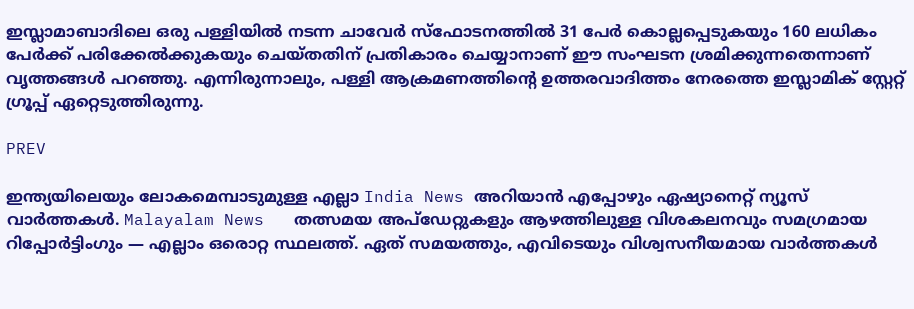ഇസ്ലാമാബാദിലെ ഒരു പള്ളിയിൽ നടന്ന ചാവേർ സ്‌ഫോടനത്തിൽ 31 പേർ കൊല്ലപ്പെടുകയും 160 ലധികം പേർക്ക് പരിക്കേൽക്കുകയും ചെയ്തതിന് പ്രതികാരം ചെയ്യാനാണ് ഈ സംഘടന ശ്രമിക്കുന്നതെന്നാണ് വൃത്തങ്ങൾ പറഞ്ഞു. എന്നിരുന്നാലും, പള്ളി ആക്രമണത്തിന്റെ ഉത്തരവാദിത്തം നേരത്തെ ഇസ്ലാമിക് സ്റ്റേറ്റ് ഗ്രൂപ്പ് ഏറ്റെടുത്തിരുന്നു.

PREV

ഇന്ത്യയിലെയും ലോകമെമ്പാടുമുള്ള എല്ലാ India News അറിയാൻ എപ്പോഴും ഏഷ്യാനെറ്റ് ന്യൂസ് വാർത്തകൾ. Malayalam News   തത്സമയ അപ്‌ഡേറ്റുകളും ആഴത്തിലുള്ള വിശകലനവും സമഗ്രമായ റിപ്പോർട്ടിംഗും — എല്ലാം ഒരൊറ്റ സ്ഥലത്ത്. ഏത് സമയത്തും, എവിടെയും വിശ്വസനീയമായ വാർത്തകൾ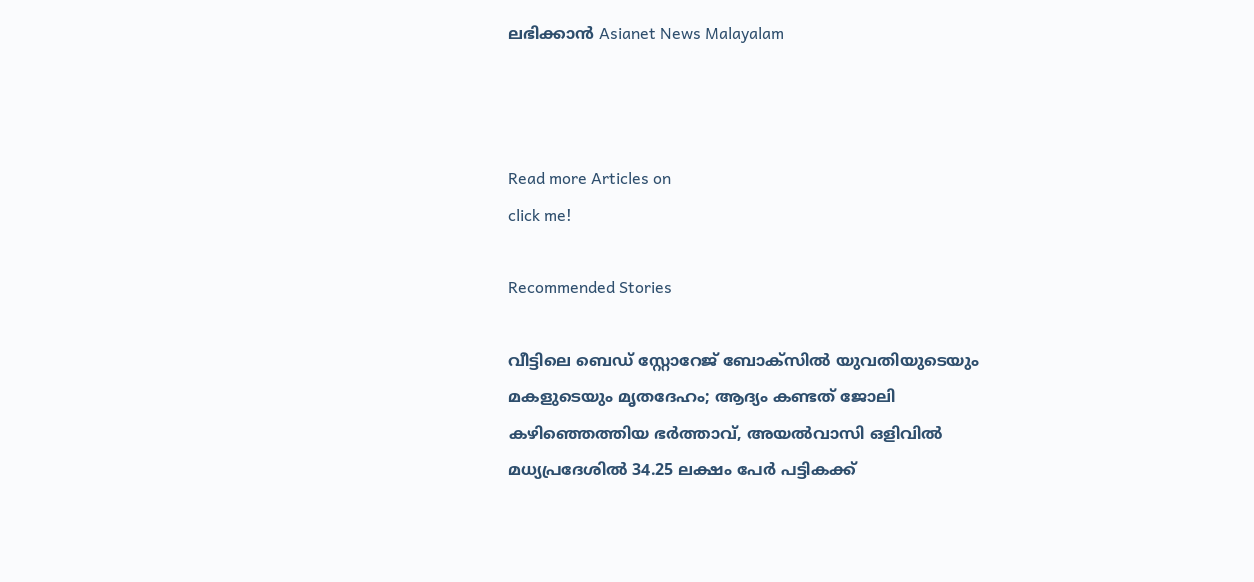ലഭിക്കാൻ Asianet News Malayalam



Read more Articles on
click me!

Recommended Stories

വീട്ടിലെ ബെഡ് സ്റ്റോറേജ് ബോക്സിൽ യുവതിയുടെയും മകളുടെയും മൃതദേഹം; ആദ്യം കണ്ടത് ജോലി കഴിഞ്ഞെത്തിയ ഭർത്താവ്, അയൽവാസി ഒളിവിൽ
മധ്യപ്രദേശിൽ 34.25 ലക്ഷം പേർ പട്ടികക്ക്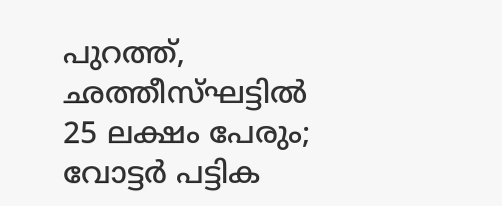പുറത്ത്, ഛത്തീസ്ഘട്ടിൽ 25 ലക്ഷം പേരും; വോട്ടർ പട്ടിക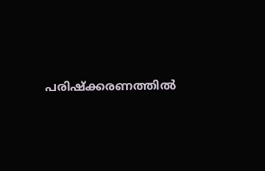പരിഷ്ക്കരണത്തിൽ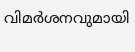വിമർശനവുമായി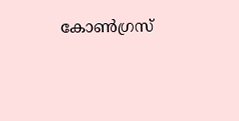കോൺഗ്രസ്